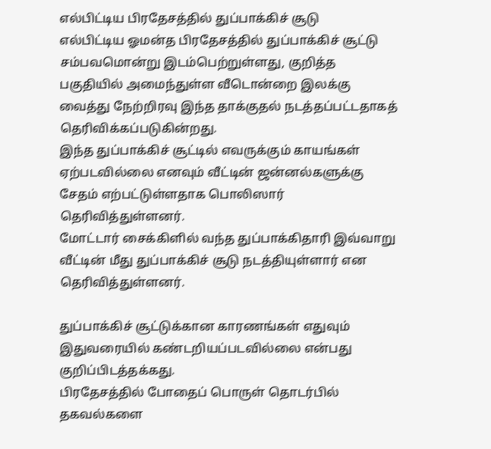எல்பிட்டிய பிரதேசத்தில் துப்பாக்கிச் சூடு
எல்பிட்டிய ஓமன்த பிரதேசத்தில் துப்பாக்கிச் சூட்டு சம்பவமொன்று இடம்பெற்றுள்ளது, குறித்த பகுதியில் அமைந்துள்ள வீடொன்றை இலக்கு வைத்து நேற்றிரவு இந்த தாக்குதல் நடத்தப்பட்டதாகத் தெரிவிக்கப்படுகின்றது.
இந்த துப்பாக்கிச் சூட்டில் எவருக்கும் காயங்கள் ஏற்படவில்லை எனவும் வீட்டின் ஜன்னல்களுக்கு சேதம் எற்பட்டுள்ளதாக பொலிஸார் தெரிவித்துள்ளனர்.
மோட்டார் சைக்கிளில் வந்த துப்பாக்கிதாரி இவ்வாறு வீட்டின் மீது துப்பாக்கிச் சூடு நடத்தியுள்ளார் என தெரிவித்துள்ளனர்.

துப்பாக்கிச் சூட்டுக்கான காரணங்கள் எதுவும் இதுவரையில் கண்டறியப்படவில்லை என்பது குறிப்பிடத்தக்கது.
பிரதேசத்தில் போதைப் பொருள் தொடர்பில் தகவல்களை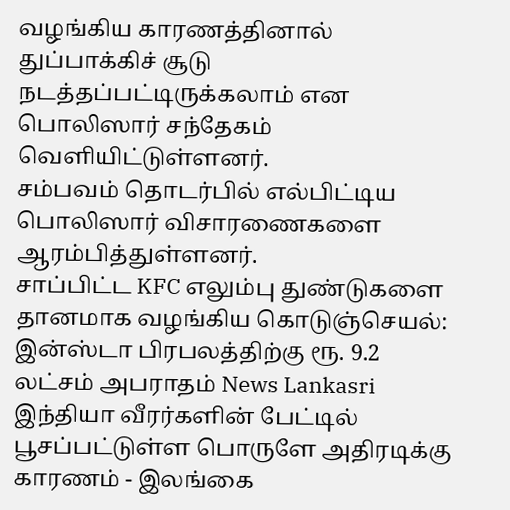வழங்கிய காரணத்தினால் துப்பாக்கிச் சூடு நடத்தப்பட்டிருக்கலாம் என பொலிஸார் சந்தேகம் வெளியிட்டுள்ளனர்.
சம்பவம் தொடர்பில் எல்பிட்டிய பொலிஸார் விசாரணைகளை ஆரம்பித்துள்ளனர்.
சாப்பிட்ட KFC எலும்பு துண்டுகளை தானமாக வழங்கிய கொடுஞ்செயல்: இன்ஸ்டா பிரபலத்திற்கு ரூ. 9.2 லட்சம் அபராதம் News Lankasri
இந்தியா வீரர்களின் பேட்டில் பூசப்பட்டுள்ள பொருளே அதிரடிக்கு காரணம் - இலங்கை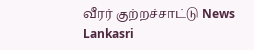வீரர் குற்றச்சாட்டு News Lankasri